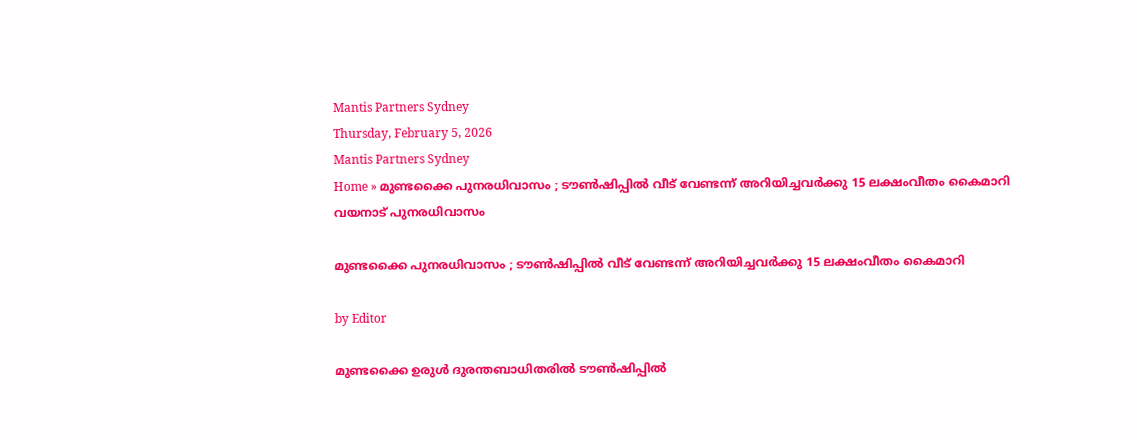Mantis Partners Sydney
Thursday, February 5, 2026
Mantis Partners Sydney
Home » മുണ്ടക്കൈ പുനരധിവാസം ; ടൗൺഷിപ്പിൽ വീട്‌ വേണ്ടന്ന് അറിയിച്ചവർക്കു 15 ലക്ഷംവീതം കൈമാറി
വയനാട് പുനരധിവാസം

മുണ്ടക്കൈ പുനരധിവാസം ; ടൗൺഷിപ്പിൽ വീട്‌ വേണ്ടന്ന് അറിയിച്ചവർക്കു 15 ലക്ഷംവീതം കൈമാറി

by Editor

മുണ്ടക്കൈ ഉരുൾ ദുരന്തബാധിതരിൽ ടൗൺഷിപ്പിൽ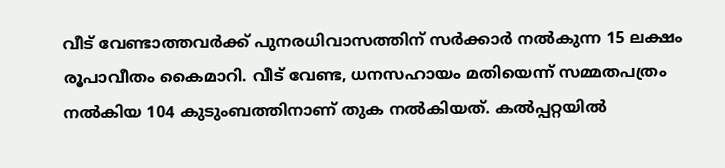വീട് വേണ്ടാത്തവർക്ക് പുനരധിവാസത്തിന് സർക്കാർ നൽകുന്ന 15 ലക്ഷം രൂപാവീതം കൈമാറി. വീട് വേണ്ട, ധനസഹായം മതിയെന്ന് സമ്മതപത്രം നൽകിയ 104 കുടുംബത്തിനാണ് തുക നൽകിയത്. കൽപ്പറ്റയിൽ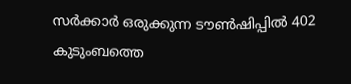സർക്കാർ ഒരുക്കുന്ന ടൗൺഷിപ്പിൽ 402 കുടുംബത്തെ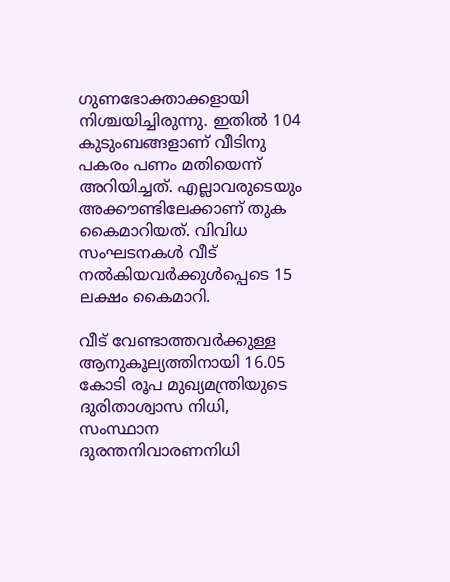ഗുണഭോക്താക്കളായി നിശ്ചയിച്ചിരുന്നു. ഇതിൽ 104 കുടുംബങ്ങളാണ് വീടിനു പകരം പണം മതിയെന്ന് അറിയിച്ചത്. എല്ലാവരുടെയും അക്കൗണ്ടിലേക്കാണ് തുക കൈമാറിയത്. വിവിധ സംഘടനകൾ വീട് നൽകിയവർക്കുൾപ്പെടെ 15 ലക്ഷം കൈമാറി.

വീട് വേണ്ടാത്തവർക്കുള്ള ആനുകൂല്യത്തിനായി 16.05 കോടി രൂപ മുഖ്യമന്ത്രിയുടെ ദുരിതാശ്വാസ നിധി, സംസ്ഥാന ദുരന്തനിവാരണനിധി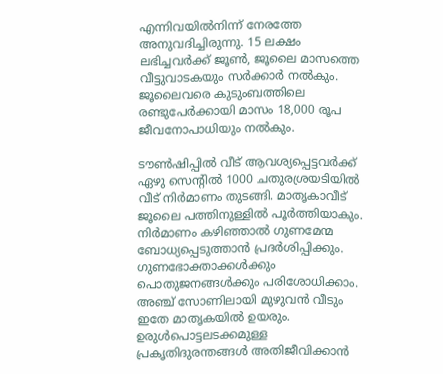എന്നിവയിൽനിന്ന് നേരത്തേ അനുവദിച്ചിരുന്നു. 15 ലക്ഷം ലഭിച്ചവർക്ക് ജൂൺ, ജൂലൈ മാസത്തെ വീട്ടുവാടകയും സർക്കാർ നൽകും. ജൂലൈവരെ കുടുംബത്തിലെ രണ്ടുപേർക്കായി മാസം 18,000 രൂപ ജീവനോപാധിയും നൽകും.

ടൗൺഷിപ്പിൽ വീട് ആവശ്യപ്പെട്ടവർക്ക് ഏഴു സെൻ്റിൽ 1000 ചതുരശ്രയടിയിൽ വീട് നിർമാണം തുടങ്ങി. മാതൃകാവീട് ജൂലൈ പത്തിനുള്ളിൽ പൂർത്തിയാകും. നിർമാണം കഴിഞ്ഞാൽ ഗുണമേന്മ ബോധ്യപ്പെടുത്താൻ പ്രദർശിപ്പിക്കും. ഗുണഭോക്താക്കൾക്കും പൊതുജനങ്ങൾക്കും പരിശോധിക്കാം. അഞ്ച് സോണിലായി മുഴുവൻ വീടും ഇതേ മാതൃകയിൽ ഉയരും. ഉരുൾപൊട്ടലടക്കമുള്ള പ്രകൃതിദുരന്തങ്ങൾ അതിജീവിക്കാൻ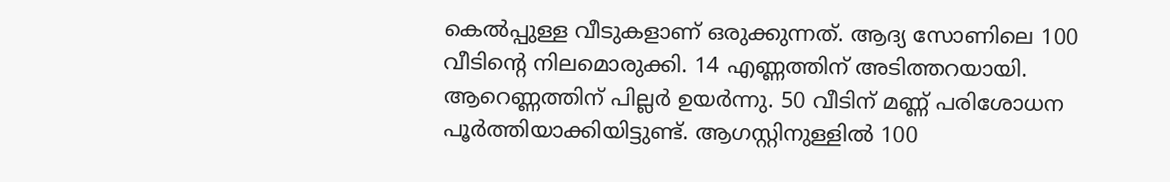കെൽപ്പുള്ള വീടുകളാണ് ഒരുക്കുന്നത്. ആദ്യ സോണിലെ 100 വീടിൻ്റെ നിലമൊരുക്കി. 14 എണ്ണത്തിന് അടിത്തറയായി. ആറെണ്ണത്തിന് പില്ലർ ഉയർന്നു. 50 വീടിന് മണ്ണ് പരിശോധന പൂർത്തിയാക്കിയിട്ടുണ്ട്. ആഗസ്റ്റിനുള്ളിൽ 100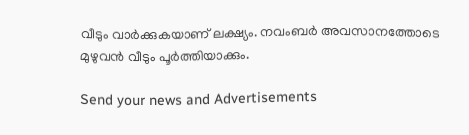വീടും വാർക്കുകയാണ് ലക്ഷ്യം. നവംബർ അവസാനത്തോടെ മുഴുവൻ വീടും പൂർത്തിയാക്കും.

Send your news and Advertisements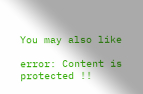You may also like

error: Content is protected !!